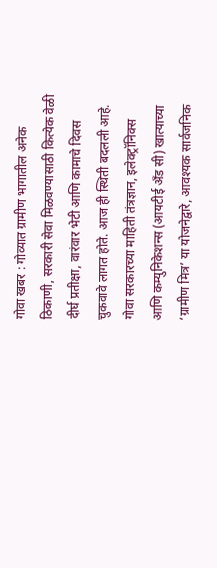गोवा खबर : गोव्यात ग्रामीण भागातील अनेक ठिकाणी, सरकारी सेवा मिळवण्यासाठी कित्येक वेळी दीर्घ प्रतीक्षा, वारंवार भेटी आणि कामाचे दिवस चुकवावे लागत होते. आज ही स्थिती बदलली आहे. गोवा सरकारच्या माहिती तंत्रज्ञान, इलेक्ट्रॉनिक्स आणि कम्युनिकेशन्स (आयटीई अँड सी) खात्याच्या ‘ग्रामीण मित्र’ या योजनेद्वारे, आवश्यक सार्वजनिक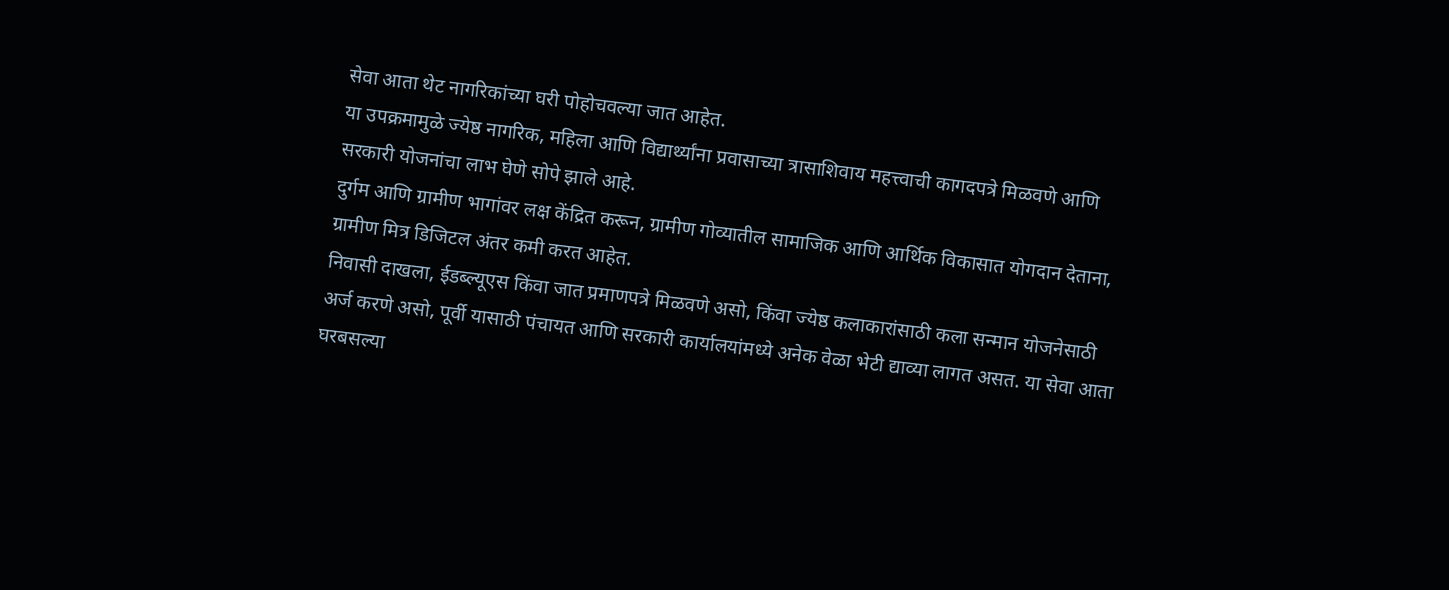सेवा आता थेट नागरिकांच्या घरी पोहोचवल्या जात आहेत.
या उपक्रमामुळे ज्येष्ठ नागरिक, महिला आणि विद्यार्थ्यांना प्रवासाच्या त्रासाशिवाय महत्त्वाची कागदपत्रे मिळवणे आणि सरकारी योजनांचा लाभ घेणे सोपे झाले आहे.
दुर्गम आणि ग्रामीण भागांवर लक्ष केंद्रित करून, ग्रामीण गोव्यातील सामाजिक आणि आर्थिक विकासात योगदान देताना, ग्रामीण मित्र डिजिटल अंतर कमी करत आहेत.
निवासी दाखला, ईडब्ल्यूएस किंवा जात प्रमाणपत्रे मिळवणे असो, किंवा ज्येष्ठ कलाकारांसाठी कला सन्मान योजनेसाठी अर्ज करणे असो, पूर्वी यासाठी पंचायत आणि सरकारी कार्यालयांमध्ये अनेक वेळा भेटी द्याव्या लागत असत. या सेवा आता घरबसल्या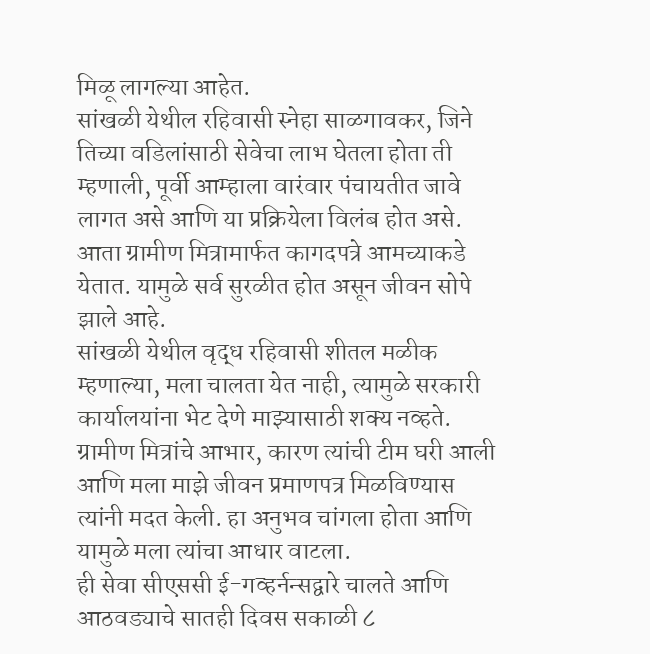मिळू लागल्या आहेत.
सांखळी येथील रहिवासी स्नेहा साळगावकर, जिने तिच्या वडिलांसाठी सेवेचा लाभ घेतला होता ती म्हणाली, पूर्वी आम्हाला वारंवार पंचायतीत जावे लागत असे आणि या प्रक्रियेला विलंब होत असे. आता ग्रामीण मित्रामार्फत कागदपत्रे आमच्याकडे येतात. यामुळे सर्व सुरळीत होत असून जीवन सोपे झाले आहे.
सांखळी येथील वृद्ध रहिवासी शीतल मळीक म्हणाल्या, मला चालता येत नाही, त्यामुळे सरकारी कार्यालयांना भेट देणे माझ्यासाठी शक्य नव्हते. ग्रामीण मित्रांचे आभार, कारण त्यांची टीम घरी आली आणि मला माझे जीवन प्रमाणपत्र मिळविण्यास त्यांनी मदत केली. हा अनुभव चांगला होता आणि यामुळे मला त्यांचा आधार वाटला.
ही सेवा सीएससी ई-गव्हर्नन्सद्वारे चालते आणि आठवड्याचे सातही दिवस सकाळी ८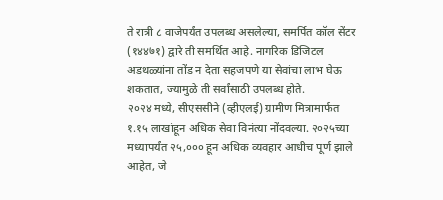ते रात्री ८ वाजेपर्यंत उपलब्ध असलेल्या, समर्पित कॉल सेंटर (१४४७१) द्वारे ती समर्थित आहे. नागरिक डिजिटल अडथळ्यांना तोंड न देता सहजपणे या सेवांचा लाभ घेऊ शकतात, ज्यामुळे ती सर्वांसाठी उपलब्ध होते.
२०२४ मध्ये, सीएससीने (व्हीएलई) ग्रामीण मित्रामार्फत १.१५ लाखांहून अधिक सेवा विनंत्या नोंदवल्या. २०२५च्या मध्यापर्यंत २५,००० हून अधिक व्यवहार आधीच पूर्ण झाले आहेत, जे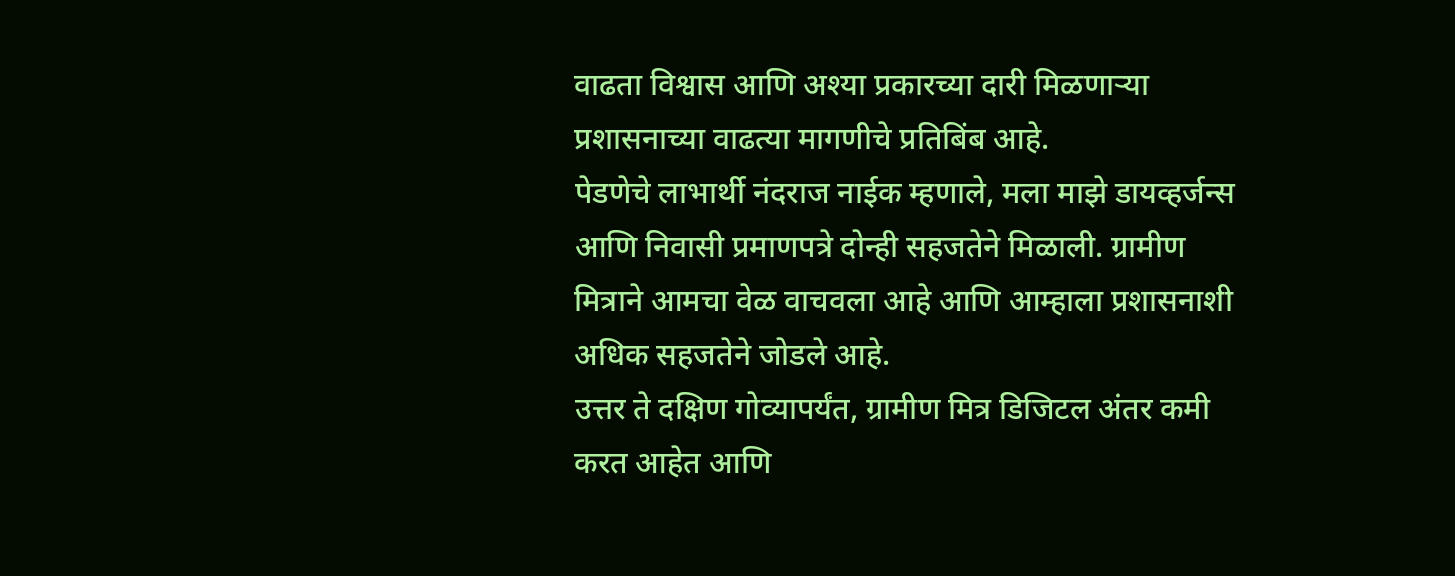वाढता विश्वास आणि अश्या प्रकारच्या दारी मिळणाऱ्या प्रशासनाच्या वाढत्या मागणीचे प्रतिबिंब आहे.
पेडणेचे लाभार्थी नंदराज नाईक म्हणाले, मला माझे डायव्हर्जन्स आणि निवासी प्रमाणपत्रे दोन्ही सहजतेने मिळाली. ग्रामीण मित्राने आमचा वेळ वाचवला आहे आणि आम्हाला प्रशासनाशी अधिक सहजतेने जोडले आहे.
उत्तर ते दक्षिण गोव्यापर्यंत, ग्रामीण मित्र डिजिटल अंतर कमी करत आहेत आणि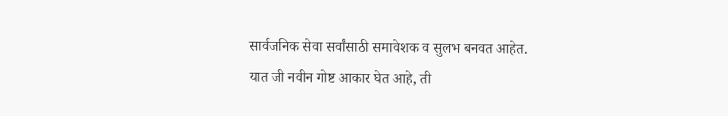सार्वजनिक सेवा सर्वांसाठी समावेशक व सुलभ बनवत आहेत. यात जी नवीन गोष्ट आकार घेत आहे, ती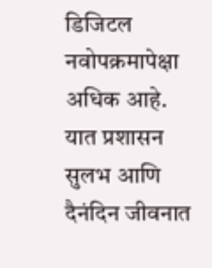डिजिटल नवोपक्रमापेक्षा अधिक आहे. यात प्रशासन सुलभ आणि दैनंदिन जीवनात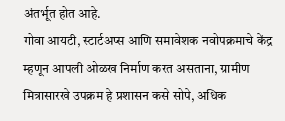अंतर्भूत होत आहे.
गोवा आयटी, स्टार्टअप्स आणि समावेशक नवोपक्रमाचे केंद्र म्हणून आपली ओळख निर्माण करत असताना, ग्रामीण मित्रासारखे उपक्रम हे प्रशासन कसे सोपे, अधिक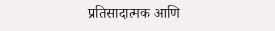प्रतिसादात्मक आणि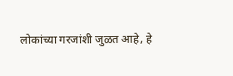लोकांच्या गरजांशी जुळत आहे, हे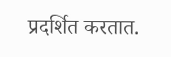प्रदर्शित करतात.